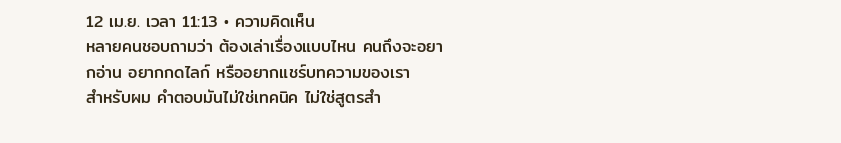12 เม.ย. เวลา 11:13 • ความคิดเห็น
หลายคนชอบถามว่า ต้องเล่าเรื่องแบบไหน คนถึงจะอยากอ่าน อยากกดไลก์ หรืออยากแชร์บทความของเรา
สำหรับผม คำตอบมันไม่ใช่เทคนิค ไม่ใช่สูตรสำ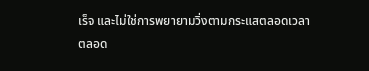เร็จ และไม่ใช่การพยายามวิ่งตามกระแสตลอดเวลา
ตลอด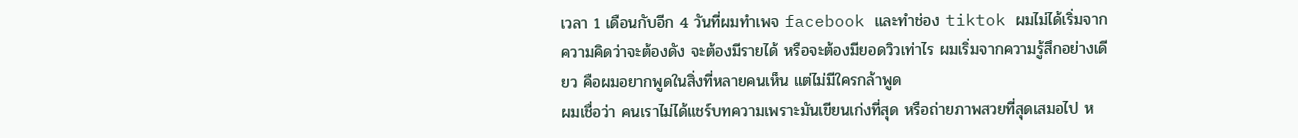เวลา 1 เดือนกับอีก 4 วันที่ผมทำเพจ facebook และทำช่อง tiktok ผมไม่ได้เริ่มจากความคิดว่าจะต้องดัง จะต้องมีรายได้ หรือจะต้องมียอดวิวเท่าไร ผมเริ่มจากความรู้สึกอย่างเดียว คือผมอยากพูดในสิ่งที่หลายคนเห็น แต่ไม่มีใครกล้าพูด
ผมเชื่อว่า คนเราไม่ได้แชร์บทความเพราะมันเขียนเก่งที่สุด หรือถ่ายภาพสวยที่สุดเสมอไป ห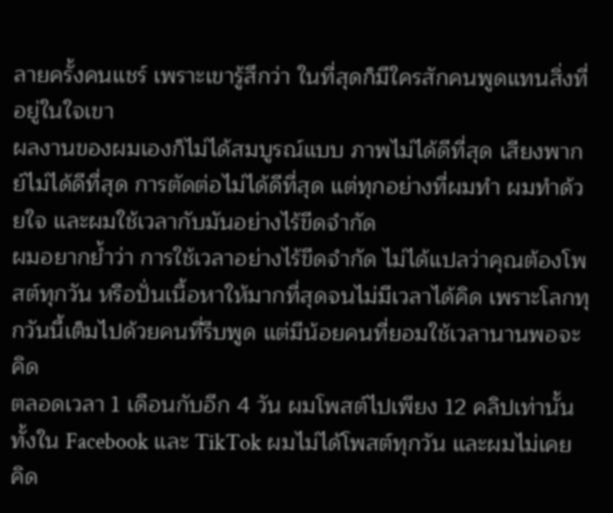ลายครั้งคนแชร์ เพราะเขารู้สึกว่า ในที่สุดก็มีใครสักคนพูดแทนสิ่งที่อยู่ในใจเขา
ผลงานของผมเองก็ไม่ได้สมบูรณ์แบบ ภาพไม่ได้ดีที่สุด เสียงพากย์ไม่ได้ดีที่สุด การตัดต่อไม่ได้ดีที่สุด แต่ทุกอย่างที่ผมทำ ผมทำด้วยใจ และผมใช้เวลากับมันอย่างไร้ขีดจำกัด
ผมอยากย้ำว่า การใช้เวลาอย่างไร้ขีดจำกัด ไม่ได้แปลว่าคุณต้องโพสต์ทุกวัน หรือปั่นเนื้อหาให้มากที่สุดจนไม่มีเวลาได้คิด เพราะโลกทุกวันนี้เต็มไปด้วยคนที่รีบพูด แต่มีน้อยคนที่ยอมใช้เวลานานพอจะคิด
ตลอดเวลา 1 เดือนกับอีก 4 วัน ผมโพสต์ไปเพียง 12 คลิปเท่านั้น ทั้งใน Facebook และ TikTok ผมไม่ได้โพสต์ทุกวัน และผมไม่เคยคิด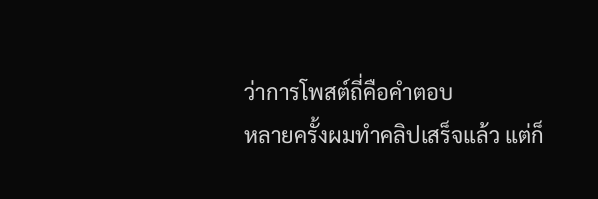ว่าการโพสต์ถี่คือคำตอบ
หลายครั้งผมทำคลิปเสร็จแล้ว แต่ก็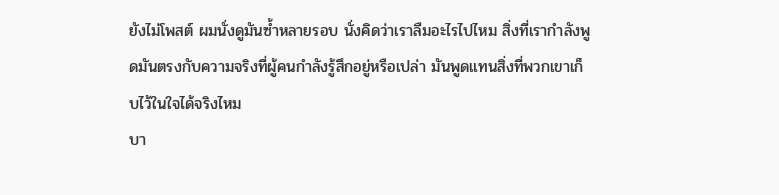ยังไม่โพสต์ ผมนั่งดูมันซ้ำหลายรอบ นั่งคิดว่าเราลืมอะไรไปไหม สิ่งที่เรากำลังพูดมันตรงกับความจริงที่ผู้คนกำลังรู้สึกอยู่หรือเปล่า มันพูดแทนสิ่งที่พวกเขาเก็บไว้ในใจได้จริงไหม
บา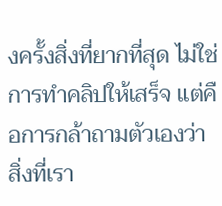งครั้งสิ่งที่ยากที่สุด ไม่ใช่การทำคลิปให้เสร็จ แต่คือการกล้าถามตัวเองว่า สิ่งที่เรา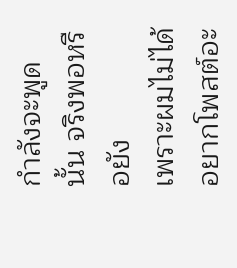กำลังจะพูดนั้น จริงพอหรือยัง
เพราะผมไม่ได้อยากโพสต์อะ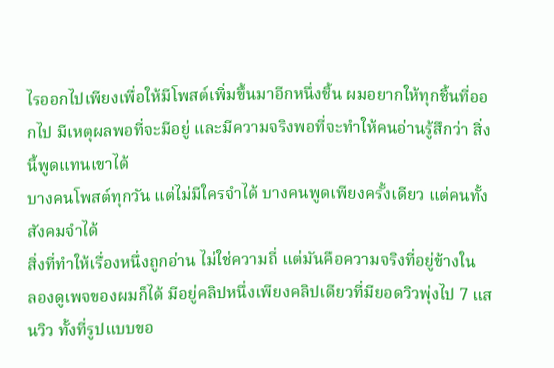ไรออกไปเพียงเพื่อให้มีโพสต์เพิ่มขึ้นมาอีกหนึ่งชิ้น ผมอยากให้ทุกชิ้นที่ออกไป มีเหตุผลพอที่จะมีอยู่ และมีความจริงพอที่จะทำให้คนอ่านรู้สึกว่า สิ่งนี้พูดแทนเขาได้
บางคนโพสต์ทุกวัน แต่ไม่มีใครจำได้ บางคนพูดเพียงครั้งเดียว แต่คนทั้งสังคมจำได้
สิ่งที่ทำให้เรื่องหนึ่งถูกอ่าน ไม่ใช่ความถี่ แต่มันคือความจริงที่อยู่ข้างใน
ลองดูเพจของผมก็ได้ มีอยู่คลิปหนึ่งเพียงคลิปเดียวที่มียอดวิวพุ่งไป 7 แสนวิว ทั้งที่รูปแบบขอ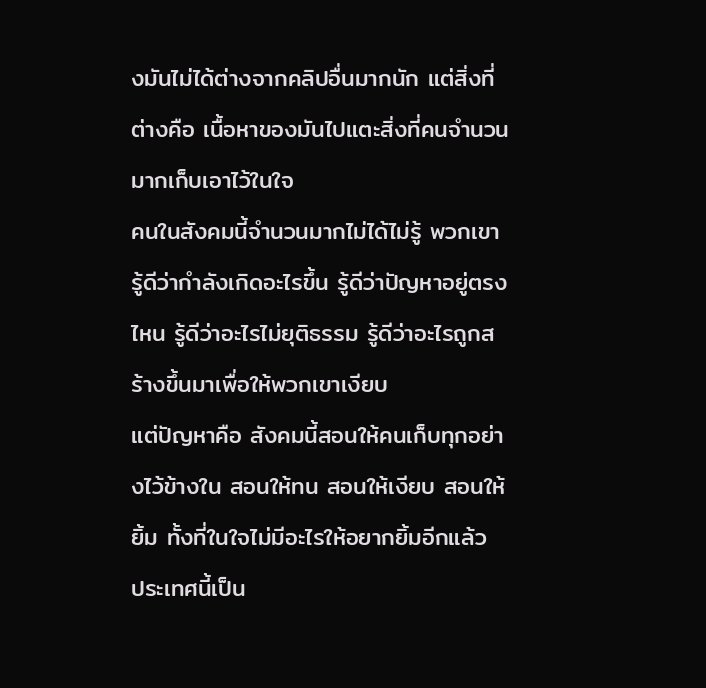งมันไม่ได้ต่างจากคลิปอื่นมากนัก แต่สิ่งที่ต่างคือ เนื้อหาของมันไปแตะสิ่งที่คนจำนวนมากเก็บเอาไว้ในใจ
คนในสังคมนี้จำนวนมากไม่ได้ไม่รู้ พวกเขารู้ดีว่ากำลังเกิดอะไรขึ้น รู้ดีว่าปัญหาอยู่ตรงไหน รู้ดีว่าอะไรไม่ยุติธรรม รู้ดีว่าอะไรถูกสร้างขึ้นมาเพื่อให้พวกเขาเงียบ
แต่ปัญหาคือ สังคมนี้สอนให้คนเก็บทุกอย่างไว้ข้างใน สอนให้ทน สอนให้เงียบ สอนให้ยิ้ม ทั้งที่ในใจไม่มีอะไรให้อยากยิ้มอีกแล้ว
ประเทศนี้เป็น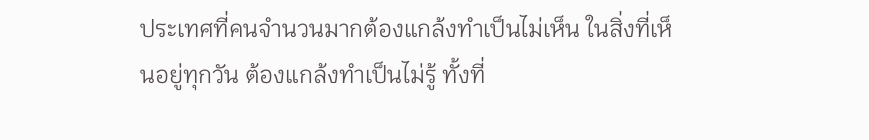ประเทศที่คนจำนวนมากต้องแกล้งทำเป็นไม่เห็น ในสิ่งที่เห็นอยู่ทุกวัน ต้องแกล้งทำเป็นไม่รู้ ทั้งที่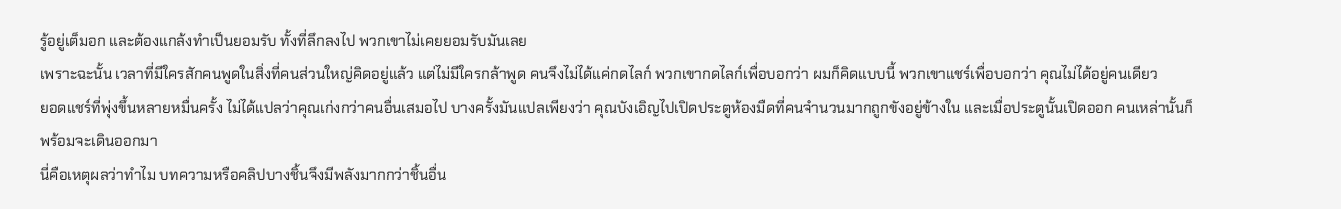รู้อยู่เต็มอก และต้องแกล้งทำเป็นยอมรับ ทั้งที่ลึกลงไป พวกเขาไม่เคยยอมรับมันเลย
เพราะฉะนั้น เวลาที่มีใครสักคนพูดในสิ่งที่คนส่วนใหญ่คิดอยู่แล้ว แต่ไม่มีใครกล้าพูด คนจึงไม่ได้แค่กดไลก์ พวกเขากดไลก์เพื่อบอกว่า ผมก็คิดแบบนี้ พวกเขาแชร์เพื่อบอกว่า คุณไม่ได้อยู่คนเดียว
ยอดแชร์ที่พุ่งขึ้นหลายหมื่นครั้ง ไม่ได้แปลว่าคุณเก่งกว่าคนอื่นเสมอไป บางครั้งมันแปลเพียงว่า คุณบังเอิญไปเปิดประตูห้องมืดที่คนจำนวนมากถูกขังอยู่ข้างใน และเมื่อประตูนั้นเปิดออก คนเหล่านั้นก็พร้อมจะเดินออกมา
นี่คือเหตุผลว่าทำไม บทความหรือคลิปบางชิ้นจึงมีพลังมากกว่าชิ้นอื่น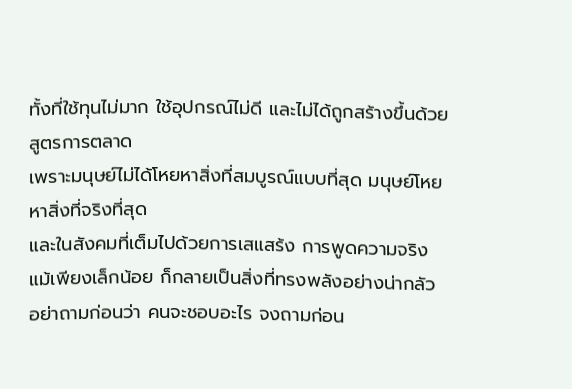ทั้งที่ใช้ทุนไม่มาก ใช้อุปกรณ์ไม่ดี และไม่ได้ถูกสร้างขึ้นด้วยสูตรการตลาด
เพราะมนุษย์ไม่ได้โหยหาสิ่งที่สมบูรณ์แบบที่สุด มนุษย์โหยหาสิ่งที่จริงที่สุด
และในสังคมที่เต็มไปด้วยการเสแสร้ง การพูดความจริง แม้เพียงเล็กน้อย ก็กลายเป็นสิ่งที่ทรงพลังอย่างน่ากลัว
อย่าถามก่อนว่า คนจะชอบอะไร จงถามก่อน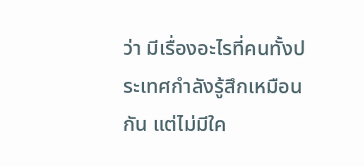ว่า มีเรื่องอะไรที่คนทั้งประเทศกำลังรู้สึกเหมือนกัน แต่ไม่มีใค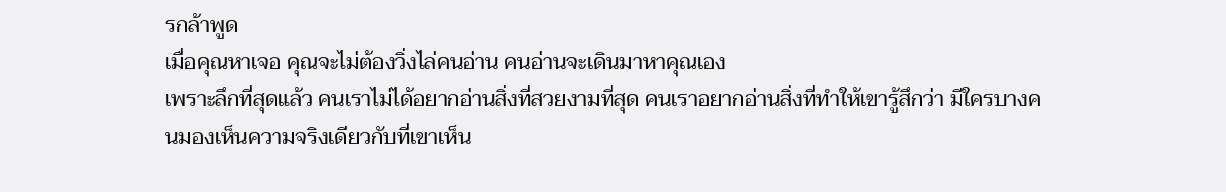รกล้าพูด
เมื่อคุณหาเจอ คุณจะไม่ต้องวิ่งไล่คนอ่าน คนอ่านจะเดินมาหาคุณเอง
เพราะลึกที่สุดแล้ว คนเราไม่ได้อยากอ่านสิ่งที่สวยงามที่สุด คนเราอยากอ่านสิ่งที่ทำให้เขารู้สึกว่า มีใครบางคนมองเห็นความจริงเดียวกับที่เขาเห็น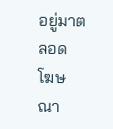อยู่มาตลอด
โฆษณา